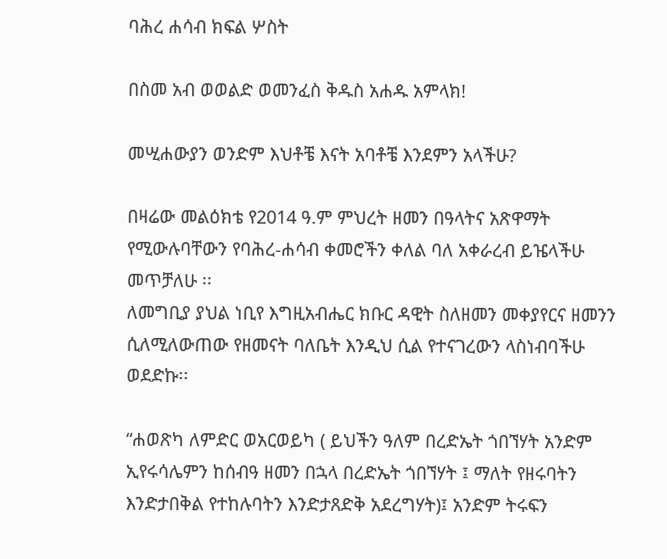ባሕረ ሐሳብ ክፍል ሦስት

በስመ አብ ወወልድ ወመንፈስ ቅዱስ አሐዱ አምላክ!

መሢሐውያን ወንድም እህቶቼ እናት አባቶቼ እንደምን አላችሁ?

በዛሬው መልዕክቴ የ2014 ዓ.ም ምህረት ዘመን በዓላትና አጽዋማት የሚውሉባቸውን የባሕረ-ሐሳብ ቀመሮችን ቀለል ባለ አቀራረብ ይዤላችሁ መጥቻለሁ ፡፡
ለመግቢያ ያህል ነቢየ እግዚአብሔር ክቡር ዳዊት ስለዘመን መቀያየርና ዘመንን ሲለሚለውጠው የዘመናት ባለቤት እንዲህ ሲል የተናገረውን ላስነብባችሁ ወደድኩ፡፡

“ሐወጽካ ለምድር ወአርወይካ ( ይህችን ዓለም በረድኤት ጎበኘሃት አንድም ኢየሩሳሌምን ከሰብዓ ዘመን በኋላ በረድኤት ጎበኘሃት ፤ ማለት የዘሩባትን እንድታበቅል የተከሉባትን እንድታጸድቅ አደረግሃት)፤ አንድም ትሩፍን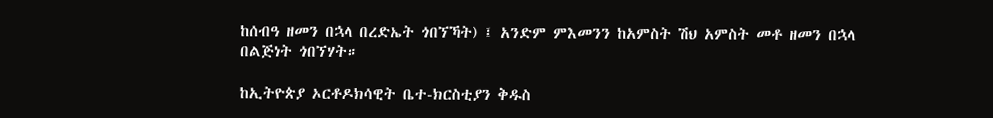ከሰብዓ ዘመን በኋላ በረድኤት ጎበኘኻት) ፤ አንድም ምእመንን ከአምስት ሽህ አምስት መቶ ዘመን በኋላ በልጅነት ጎበኘሃት።

ከኢትዮጵያ ኦርቶዶክሳዊት ቤተ-ክርስቲያን ቅዱስ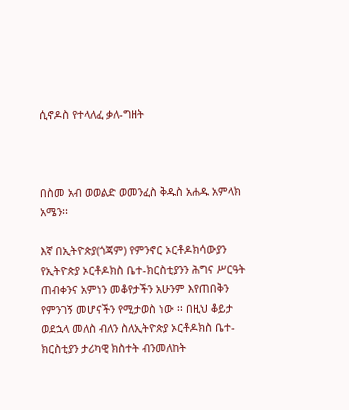ሲኖዶስ የተላለፈ ቃለ-ግዘት



በስመ አብ ወወልድ ወመንፈስ ቅዱስ አሐዱ አምላክ አሜን፡፡

እኛ በኢትዮጵያ(ጎጃም) የምንኖር ኦርቶዶክሳውያን የኢትዮጵያ ኦርቶዶክስ ቤተ-ክርስቲያንን ሕግና ሥርዓት ጠብቀንና አምነን መቆየታችን አሁንም እየጠበቅን የምንገኝ መሆናችን የሚታወስ ነው ፡፡ በዚህ ቆይታ ወደኋላ መለስ ብለን ስለኢትዮጵያ ኦርቶዶክስ ቤተ-ክርስቲያን ታሪካዊ ክስተት ብንመለከት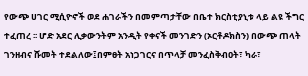የውጭ ሀገር ሚሲዮኖች ወደ ሐገራችን በመምጣታቸው በቤተ ክርስቲያኒቱ ላይ ልዩ ችግር ተፈጠረ ፡፡ ሆድ አደር ሊቃውንትም አንዲት የቀናች መንገድን (ኦርቶዶክስን) በውጭ ጠላት ገንዘብና ሹመት ተደልለው፤በምፀት አነጋገርና በጥላቻ መንፈስቅብዐት፣ ካራ፣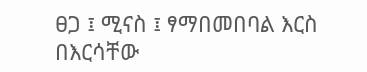ፀጋ ፤ ሚናስ ፤ ፃማበመበባል እርስ በእርሳቸው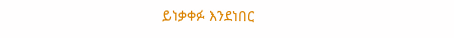ይነቃቀፉ እንደነበር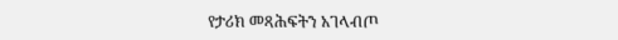የታሪክ መጻሕፍትን አገላብጦ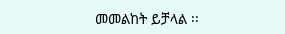መመልከት ይቻላል ፡፡